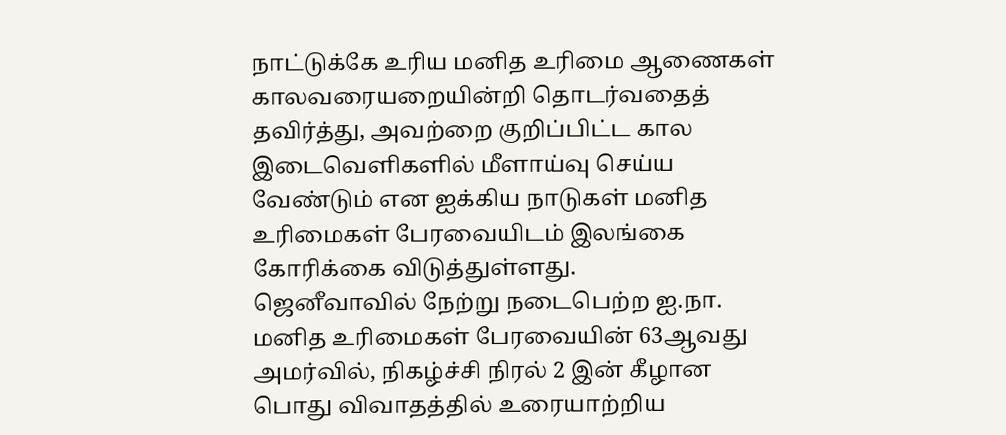நாட்டுக்கே உரிய மனித உரிமை ஆணைகள் காலவரையறையின்றி தொடர்வதைத் தவிர்த்து, அவற்றை குறிப்பிட்ட கால இடைவெளிகளில் மீளாய்வு செய்ய வேண்டும் என ஐக்கிய நாடுகள் மனித உரிமைகள் பேரவையிடம் இலங்கை கோரிக்கை விடுத்துள்ளது.
ஜெனீவாவில் நேற்று நடைபெற்ற ஐ.நா. மனித உரிமைகள் பேரவையின் 63ஆவது அமர்வில், நிகழ்ச்சி நிரல் 2 இன் கீழான பொது விவாதத்தில் உரையாற்றிய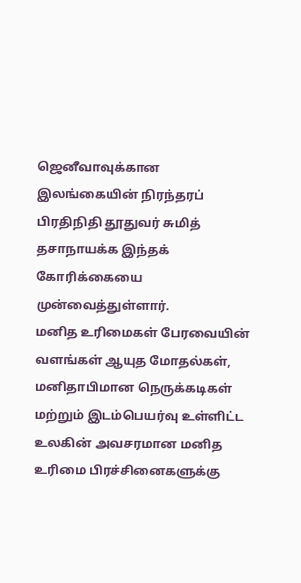ஜெனீவாவுக்கான இலங்கையின் நிரந்தரப் பிரதிநிதி தூதுவர் சுமித் தசாநாயக்க இந்தக் கோரிக்கையை முன்வைத்துள்ளார்.
மனித உரிமைகள் பேரவையின் வளங்கள் ஆயுத மோதல்கள், மனிதாபிமான நெருக்கடிகள் மற்றும் இடம்பெயர்வு உள்ளிட்ட உலகின் அவசரமான மனித உரிமை பிரச்சினைகளுக்கு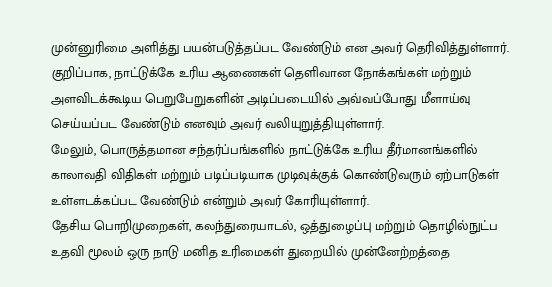முன்னுரிமை அளித்து பயன்படுத்தப்பட வேண்டும் என அவர் தெரிவித்துள்ளார்.
குறிப்பாக, நாட்டுக்கே உரிய ஆணைகள் தெளிவான நோக்கங்கள் மற்றும் அளவிடக்கூடிய பெறுபேறுகளின் அடிப்படையில் அவ்வப்போது மீளாய்வு செய்யப்பட வேண்டும் எனவும் அவர் வலியுறுத்தியுள்ளார்.
மேலும், பொருத்தமான சந்தர்ப்பங்களில் நாட்டுக்கே உரிய தீர்மானங்களில் காலாவதி விதிகள் மற்றும் படிப்படியாக முடிவுக்குக் கொண்டுவரும் ஏற்பாடுகள் உள்ளடக்கப்பட வேண்டும் என்றும் அவர் கோரியுள்ளார்.
தேசிய பொறிமுறைகள், கலந்துரையாடல், ஒத்துழைப்பு மற்றும் தொழில்நுட்ப உதவி மூலம் ஒரு நாடு மனித உரிமைகள் துறையில் முன்னேற்றத்தை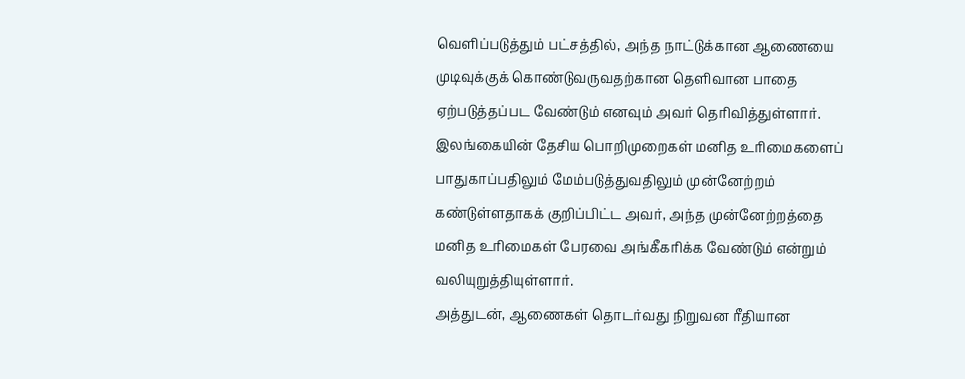வெளிப்படுத்தும் பட்சத்தில், அந்த நாட்டுக்கான ஆணையை முடிவுக்குக் கொண்டுவருவதற்கான தெளிவான பாதை ஏற்படுத்தப்பட வேண்டும் எனவும் அவர் தெரிவித்துள்ளார்.
இலங்கையின் தேசிய பொறிமுறைகள் மனித உரிமைகளைப் பாதுகாப்பதிலும் மேம்படுத்துவதிலும் முன்னேற்றம் கண்டுள்ளதாகக் குறிப்பிட்ட அவர், அந்த முன்னேற்றத்தை மனித உரிமைகள் பேரவை அங்கீகரிக்க வேண்டும் என்றும் வலியுறுத்தியுள்ளார்.
அத்துடன், ஆணைகள் தொடர்வது நிறுவன ரீதியான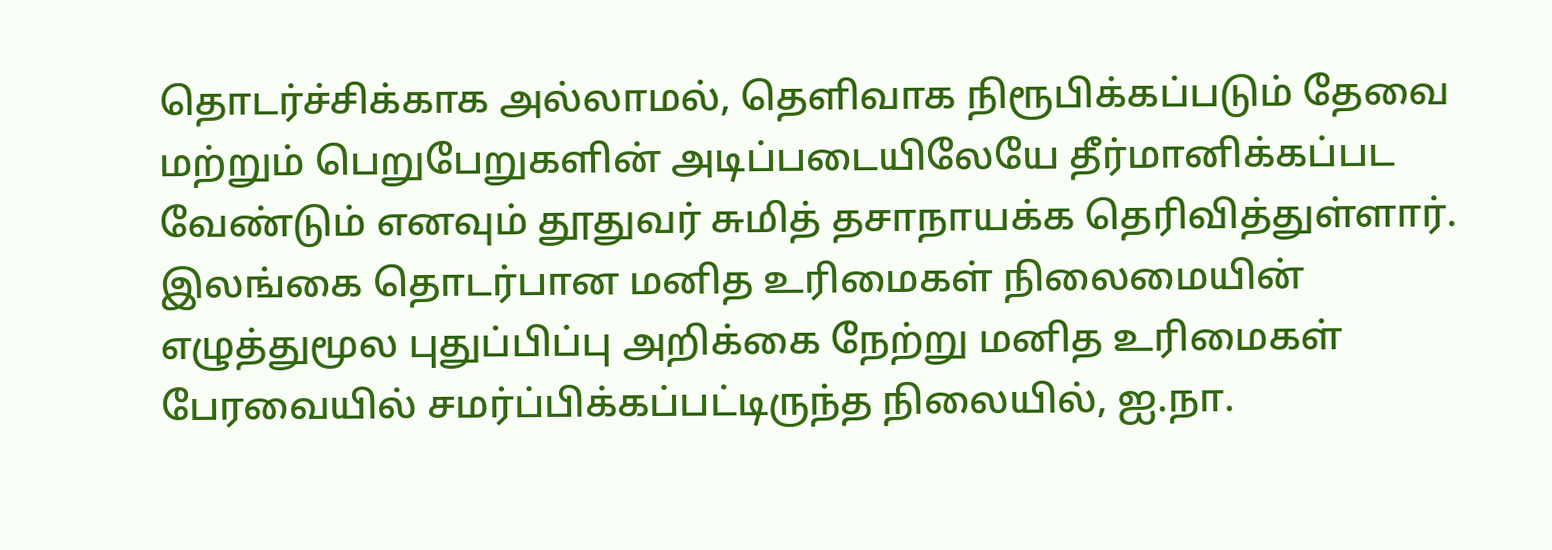தொடர்ச்சிக்காக அல்லாமல், தெளிவாக நிரூபிக்கப்படும் தேவை மற்றும் பெறுபேறுகளின் அடிப்படையிலேயே தீர்மானிக்கப்பட வேண்டும் எனவும் தூதுவர் சுமித் தசாநாயக்க தெரிவித்துள்ளார்.
இலங்கை தொடர்பான மனித உரிமைகள் நிலைமையின் எழுத்துமூல புதுப்பிப்பு அறிக்கை நேற்று மனித உரிமைகள் பேரவையில் சமர்ப்பிக்கப்பட்டிருந்த நிலையில், ஐ.நா.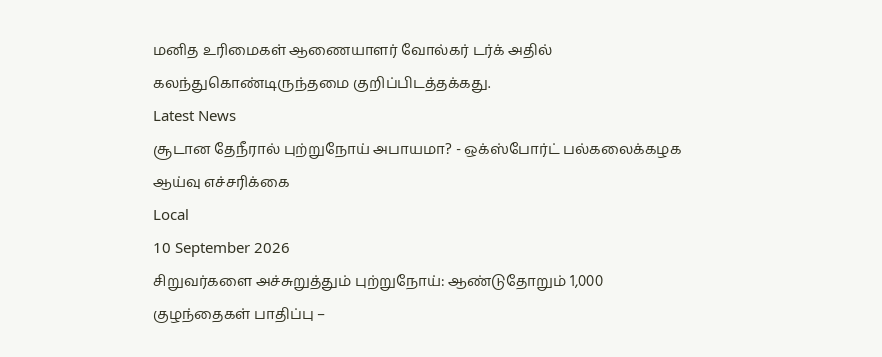மனித உரிமைகள் ஆணையாளர் வோல்கர் டர்க் அதில் கலந்துகொண்டிருந்தமை குறிப்பிடத்தக்கது.
Latest News
சூடான தேநீரால் புற்றுநோய் அபாயமா? - ஒக்ஸ்போர்ட் பல்கலைக்கழக ஆய்வு எச்சரிக்கை
Local
10 September 2026
சிறுவர்களை அச்சுறுத்தும் புற்றுநோய்: ஆண்டுதோறும் 1,000 குழந்தைகள் பாதிப்பு –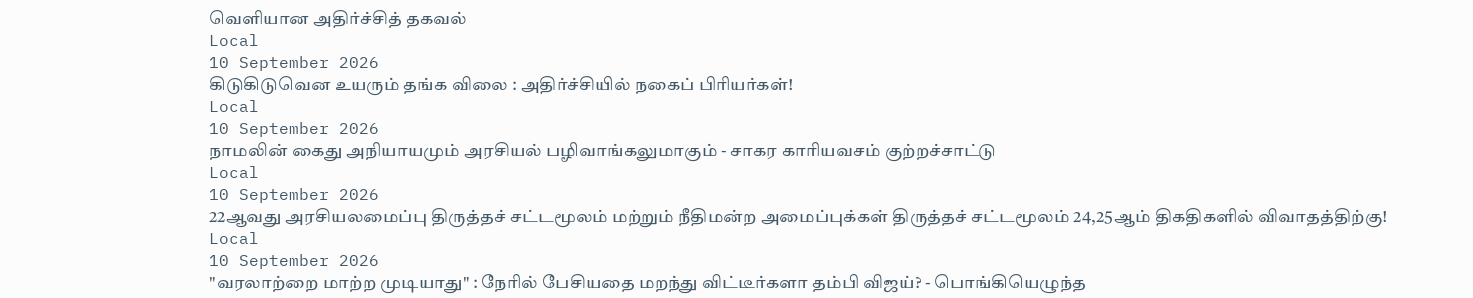வெளியான அதிர்ச்சித் தகவல்
Local
10 September 2026
கிடுகிடுவென உயரும் தங்க விலை : அதிர்ச்சியில் நகைப் பிரியர்கள்!
Local
10 September 2026
நாமலின் கைது அநியாயமும் அரசியல் பழிவாங்கலுமாகும் - சாகர காரியவசம் குற்றச்சாட்டு
Local
10 September 2026
22ஆவது அரசியலமைப்பு திருத்தச் சட்டமூலம் மற்றும் நீதிமன்ற அமைப்புக்கள் திருத்தச் சட்டமூலம் 24,25ஆம் திகதிகளில் விவாதத்திற்கு!
Local
10 September 2026
"வரலாற்றை மாற்ற முடியாது" : நேரில் பேசியதை மறந்து விட்டீர்களா தம்பி விஜய்? - பொங்கியெழுந்த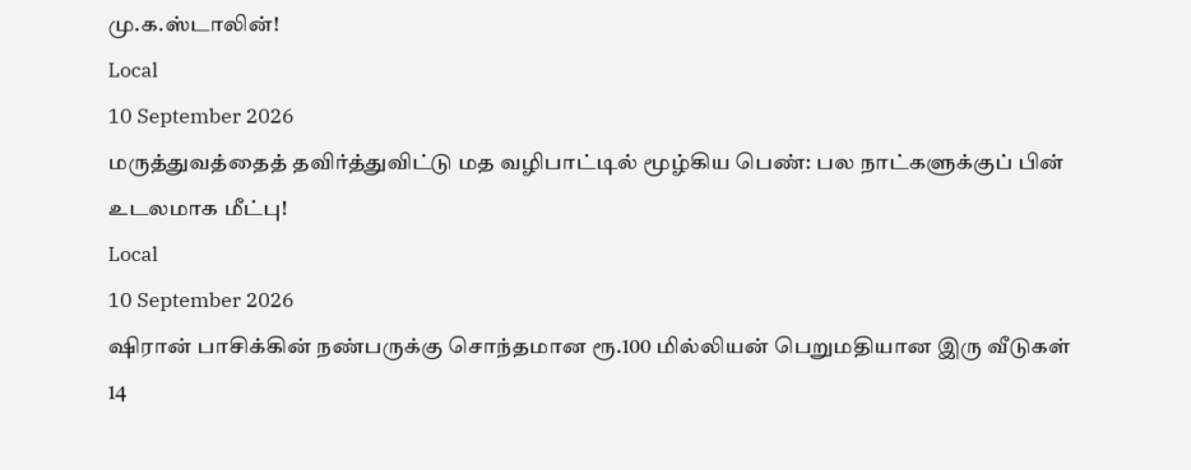மு.க.ஸ்டாலின்!
Local
10 September 2026
மருத்துவத்தைத் தவிர்த்துவிட்டு மத வழிபாட்டில் மூழ்கிய பெண்: பல நாட்களுக்குப் பின் உடலமாக மீட்பு!
Local
10 September 2026
ஷிரான் பாசிக்கின் நண்பருக்கு சொந்தமான ரூ.100 மில்லியன் பெறுமதியான இரு வீடுகள் 14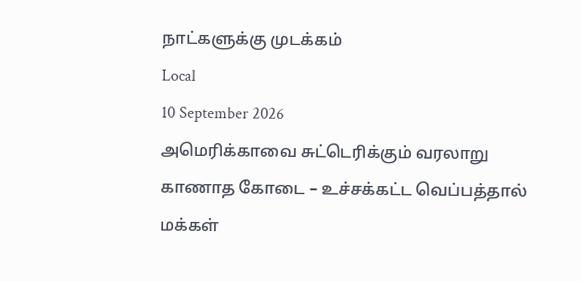நாட்களுக்கு முடக்கம்
Local
10 September 2026
அமெரிக்காவை சுட்டெரிக்கும் வரலாறு காணாத கோடை – உச்சக்கட்ட வெப்பத்தால் மக்கள்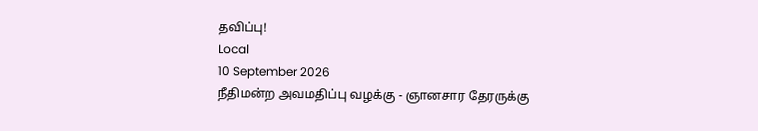தவிப்பு!
Local
10 September 2026
நீதிமன்ற அவமதிப்பு வழக்கு - ஞானசார தேரருக்கு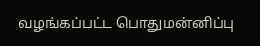வழங்கப்பட்ட பொதுமன்னிப்பு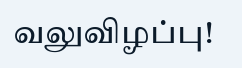வலுவிழப்பு!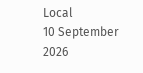Local
10 September 2026